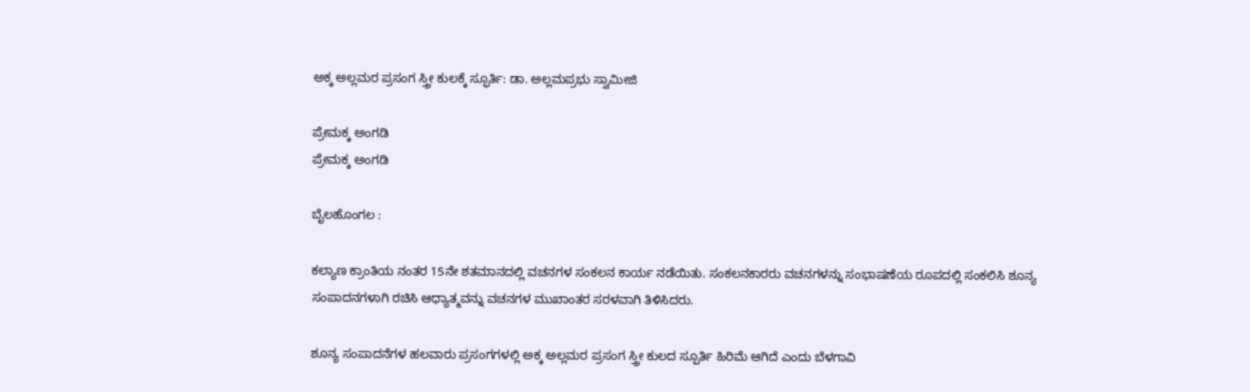ಅಕ್ಕ ಅಲ್ಲಮರ ಪ್ರಸಂಗ ಸ್ತ್ರೀ ಕುಲಕ್ಕೆ ಸ್ಫೂರ್ತಿ: ಡಾ. ಅಲ್ಲಮಪ್ರಭು ಸ್ವಾಮೀಜಿ

ಪ್ರೇಮಕ್ಕ ಅಂಗಡಿ
ಪ್ರೇಮಕ್ಕ ಅಂಗಡಿ

ಬೈಲಹೊಂಗಲ :

ಕಲ್ಯಾಣ ಕ್ರಾಂತಿಯ ನಂತರ 15ನೇ ಶತಮಾನದಲ್ಲಿ ವಚನಗಳ ಸಂಕಲನ ಕಾರ್ಯ ನಡೆಯಿತು. ಸಂಕಲನಕಾರರು ವಚನಗಳನ್ನು ಸಂಭಾಷಣೆಯ ರೂಪದಲ್ಲಿ ಸಂಕಲಿಸಿ ಶೂನ್ಯ ಸಂಪಾದನಗಳಾಗಿ ರಚಿಸಿ ಆಧ್ಯಾತ್ಮವನ್ನು ವಚನಗಳ ಮುಖಾಂತರ ಸರಳವಾಗಿ ತಿಳಿಸಿದರು.

ಶೂನ್ಯ ಸಂಪಾದನೆಗಳ ಹಲವಾರು ಪ್ರಸಂಗಗಳಲ್ಲಿ ಅಕ್ಕ ಅಲ್ಲಮರ ಪ್ರಸಂಗ ಸ್ತ್ರೀ ಕುಲದ ಸ್ಪೂರ್ತಿ ಹಿರಿಮೆ ಆಗಿದೆ ಎಂದು ಬೆಳಗಾವಿ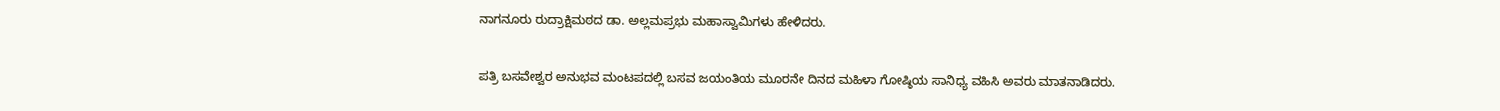ನಾಗನೂರು ರುದ್ರಾಕ್ಷಿಮಠದ ಡಾ. ಅಲ್ಲಮಪ್ರಭು ಮಹಾಸ್ವಾಮಿಗಳು ಹೇಳಿದರು.

ಪತ್ರಿ ಬಸವೇಶ್ವರ ಅನುಭವ ಮಂಟಪದಲ್ಲಿ ಬಸವ ಜಯಂತಿಯ ಮೂರನೇ ದಿನದ ಮಹಿಳಾ ಗೋಷ್ಠಿಯ ಸಾನಿಧ್ಯ ವಹಿಸಿ ಅವರು ಮಾತನಾಡಿದರು.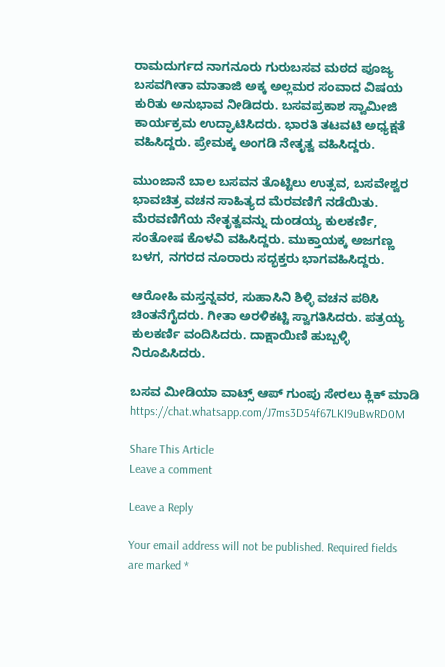ರಾಮದುರ್ಗದ ನಾಗನೂರು ಗುರುಬಸವ ಮಠದ ಪೂಜ್ಯ ಬಸವಗೀತಾ ಮಾತಾಜಿ ಅಕ್ಕ ಅಲ್ಲಮರ ಸಂವಾದ ವಿಷಯ ಕುರಿತು ಅನುಭಾವ ನೀಡಿದರು. ಬಸವಪ್ರಕಾಶ ಸ್ವಾಮೀಜಿ ಕಾರ್ಯಕ್ರಮ ಉದ್ಘಾಟಿಸಿದರು. ಭಾರತಿ ತಟವಟಿ ಅಧ್ಯಕ್ಷತೆ ವಹಿಸಿದ್ದರು. ಪ್ರೇಮಕ್ಕ ಅಂಗಡಿ ನೇತೃತ್ವ ವಹಿಸಿದ್ದರು.

ಮುಂಜಾನೆ ಬಾಲ ಬಸವನ ತೊಟ್ಟಿಲು ಉತ್ಸವ, ಬಸವೇಶ್ವರ ಭಾವಚಿತ್ರ ವಚನ ಸಾಹಿತ್ಯದ ಮೆರವಣಿಗೆ ನಡೆಯಿತು. ಮೆರವಣಿಗೆಯ ನೇತೃತ್ವವನ್ನು ದುಂಡಯ್ಯ ಕುಲಕರ್ಣಿ, ಸಂತೋಷ ಕೊಳವಿ ವಹಿಸಿದ್ದರು. ಮುಕ್ತಾಯಕ್ಕ ಅಜಗಣ್ಣ ಬಳಗ, ನಗರದ ನೂರಾರು ಸದ್ಭಕ್ತರು ಭಾಗವಹಿಸಿದ್ದರು.

ಆರೋಹಿ ಮಸ್ತನ್ನವರ, ಸುಹಾಸಿನಿ ಶಿಳ್ಳಿ ವಚನ ಪಠಿಸಿ ಚಿಂತನೆಗೈದರು. ಗೀತಾ ಅರಳಿಕಟ್ಟಿ ಸ್ವಾಗತಿಸಿದರು. ಪತ್ರಯ್ಯ ಕುಲಕರ್ಣಿ ವಂದಿಸಿದರು. ದಾಕ್ಷಾಯಿಣಿ ಹುಬ್ಬಳ್ಳಿ ನಿರೂಪಿಸಿದರು.

ಬಸವ ಮೀಡಿಯಾ ವಾಟ್ಸ್ ಆಪ್ ಗುಂಪು ಸೇರಲು ಕ್ಲಿಕ್ ಮಾಡಿ
https://chat.whatsapp.com/J7ms3D54f67LKI9uBwRD0M

Share This Article
Leave a comment

Leave a Reply

Your email address will not be published. Required fields are marked *